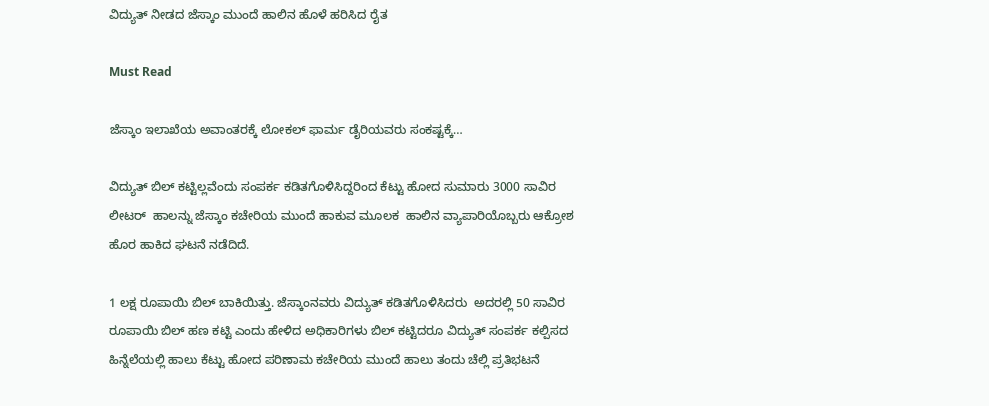ವಿದ್ಯುತ್ ನೀಡದ ಜೆಸ್ಕಾಂ ಮುಂದೆ ಹಾಲಿನ ಹೊಳೆ ಹರಿಸಿದ ರೈತ

Must Read

ಜೆಸ್ಕಾಂ ಇಲಾಖೆಯ ಅವಾಂತರಕ್ಕೆ ಲೋಕಲ್ ಫಾರ್ಮ ಡೈರಿಯವರು ಸಂಕಷ್ಟಕ್ಕೆ…

ವಿದ್ಯುತ್ ಬಿಲ್ ಕಟ್ಟಿಲ್ಲವೆಂದು ಸಂಪರ್ಕ ಕಡಿತಗೊಳಿಸಿದ್ದರಿಂದ ಕೆಟ್ಟು ಹೋದ ಸುಮಾರು 3000 ಸಾವಿರ ಲೀಟರ್  ಹಾಲನ್ನು ಜೆಸ್ಕಾಂ ಕಚೇರಿಯ ಮುಂದೆ ಹಾಕುವ ಮೂಲಕ  ಹಾಲಿನ ವ್ಯಾಪಾರಿಯೊಬ್ಬರು ಆಕ್ರೋಶ ಹೊರ ಹಾಕಿದ ಘಟನೆ ನಡೆದಿದೆ.

1 ಲಕ್ಷ ರೂಪಾಯಿ ಬಿಲ್ ಬಾಕಿಯಿತ್ತು. ಜೆಸ್ಕಾಂನವರು ವಿದ್ಯುತ್ ಕಡಿತಗೊಳಿಸಿದರು  ಅದರಲ್ಲಿ 50 ಸಾವಿರ ರೂಪಾಯಿ ಬಿಲ್ ಹಣ ಕಟ್ಟಿ ಎಂದು ಹೇಳಿದ ಅಧಿಕಾರಿಗಳು ಬಿಲ್ ಕಟ್ಟಿದರೂ ವಿದ್ಯುತ್ ಸಂಪರ್ಕ ಕಲ್ಪಿಸದ ಹಿನ್ನೆಲೆಯಲ್ಲಿ ಹಾಲು ಕೆಟ್ಟು ಹೋದ ಪರಿಣಾಮ ಕಚೇರಿಯ ಮುಂದೆ ಹಾಲು ತಂದು ಚೆಲ್ಲಿ ಪ್ರತಿಭಟನೆ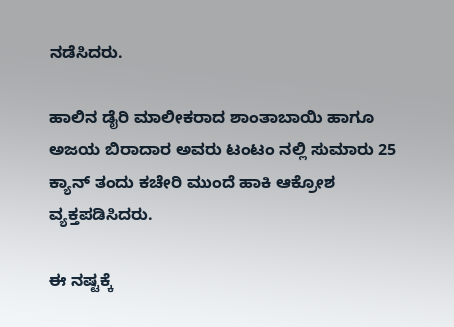ನಡೆಸಿದರು.

ಹಾಲಿನ ಡೈರಿ ಮಾಲೀಕರಾದ ಶಾಂತಾಬಾಯಿ ಹಾಗೂ ಅಜಯ ಬಿರಾದಾರ ಅವರು ಟಂಟಂ ನಲ್ಲಿ ಸುಮಾರು 25 ಕ್ಯಾನ್ ತಂದು ಕಚೇರಿ ಮುಂದೆ ಹಾಕಿ ಆಕ್ರೋಶ ವ್ಯಕ್ತಪಡಿಸಿದರು.

ಈ ನಷ್ಟಕ್ಕೆ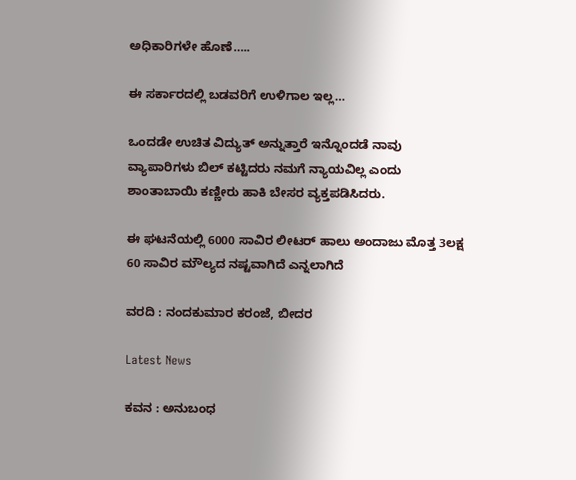ಅಧಿಕಾರಿಗಳೇ ಹೊಣೆ…..

ಈ ಸರ್ಕಾರದಲ್ಲಿ ಬಡವರಿಗೆ ಉಳಿಗಾಲ ಇಲ್ಲ…

ಒಂದಡೇ ಉಚಿತ ವಿದ್ಯುತ್ ಅನ್ನುತ್ತಾರೆ ಇನ್ನೊಂದಡೆ ನಾವು ವ್ಯಾಪಾರಿಗಳು ಬಿಲ್ ಕಟ್ಟಿದರು ನಮಗೆ ನ್ಯಾಯವಿಲ್ಲ ಎಂದು  ಶಾಂತಾಬಾಯಿ ಕಣ್ಣೀರು ಹಾಕಿ ಬೇಸರ ವ್ಯಕ್ತಪಡಿಸಿದರು.

ಈ ಘಟನೆಯಲ್ಲಿ 6000 ಸಾವಿರ ಲೀಟರ್ ಹಾಲು ಅಂದಾಜು ಮೊತ್ತ 3ಲಕ್ಷ 60 ಸಾವಿರ ಮೌಲ್ಯದ ನಷ್ಟವಾಗಿದೆ ಎನ್ನಲಾಗಿದೆ

ವರದಿ : ನಂದಕುಮಾರ ಕರಂಜೆ, ಬೀದರ

Latest News

ಕವನ : ಅನುಬಂಧ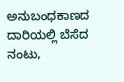ಅನುಬಂಧಕಾಣದ ದಾರಿಯಲ್ಲಿ ಬೆಸೆದ ನಂಟು,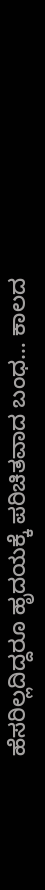ಹೆಸರಿಲ್ಲದಿದ್ದರೂ ಹೃದಯಕ್ಕೆ ಪರಿಚಿತವಾದ ಬಂಧ… ಕಾಲದ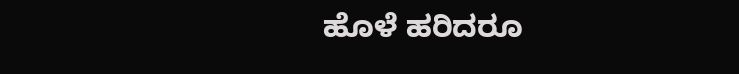ಹೊಳೆ ಹರಿದರೂ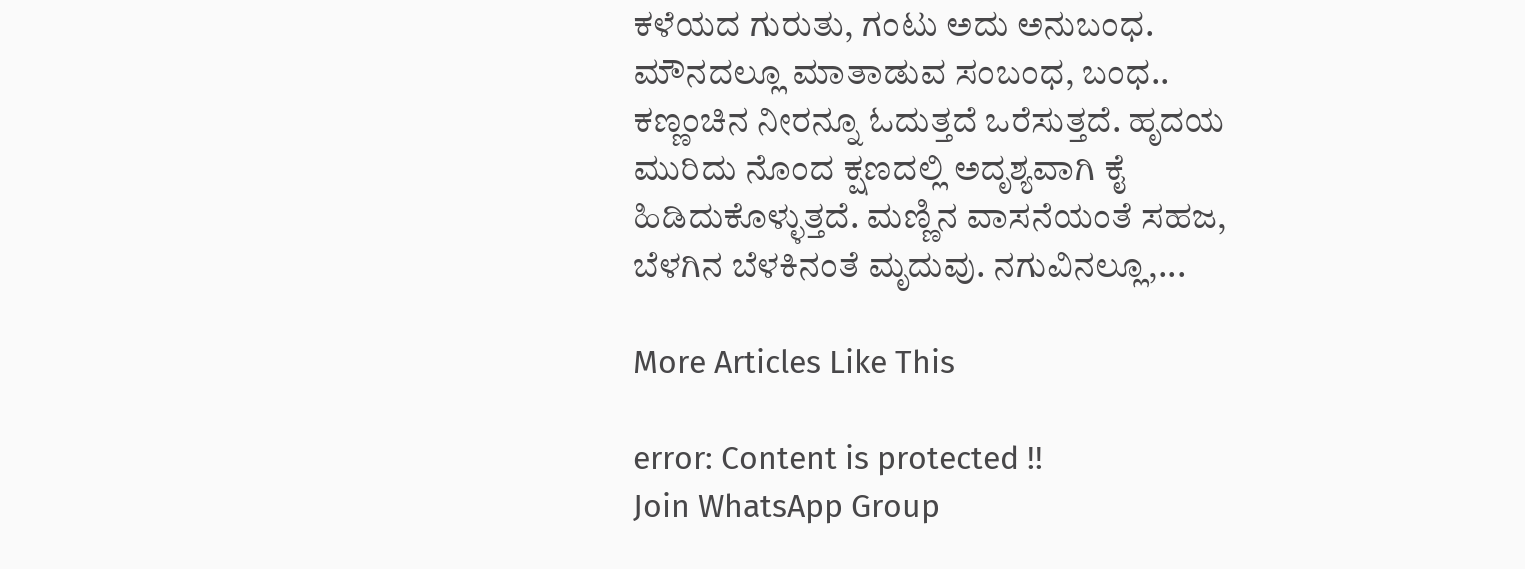ಕಳೆಯದ ಗುರುತು, ಗಂಟು ಅದು ಅನುಬಂಧ. ಮೌನದಲ್ಲೂ ಮಾತಾಡುವ ಸಂಬಂಧ, ಬಂಧ.. ಕಣ್ಣಂಚಿನ ನೀರನ್ನೂ ಓದುತ್ತದೆ ಒರೆಸುತ್ತದೆ. ಹೃದಯ ಮುರಿದು ನೊಂದ ಕ್ಷಣದಲ್ಲಿ ಅದೃಶ್ಯವಾಗಿ ಕೈ ಹಿಡಿದುಕೊಳ್ಳುತ್ತದೆ. ಮಣ್ಣಿನ ವಾಸನೆಯಂತೆ ಸಹಜ, ಬೆಳಗಿನ ಬೆಳಕಿನಂತೆ ಮೃದುವು. ನಗುವಿನಲ್ಲೂ,...

More Articles Like This

error: Content is protected !!
Join WhatsApp Group